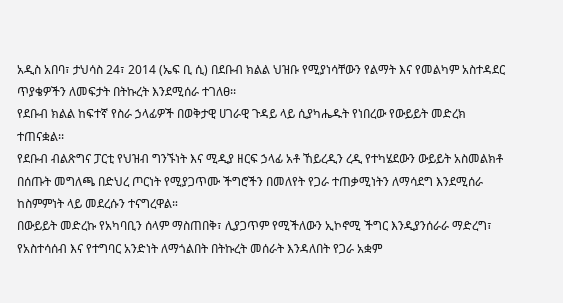አዲስ አበባ፣ ታህሳስ 24፣ 2014 (ኤፍ ቢ ሲ) በደቡብ ክልል ህዝቡ የሚያነሳቸውን የልማት እና የመልካም አስተዳደር ጥያቄዎችን ለመፍታት በትኩረት እንደሚሰራ ተገለፀ፡፡
የደቡብ ክልል ከፍተኛ የስራ ኃላፊዎች በወቅታዊ ሀገራዊ ጉዳይ ላይ ሲያካሔዱት የነበረው የውይይት መድረክ ተጠናቋል፡፡
የደቡብ ብልጽግና ፓርቲ የህዝብ ግንኙነት እና ሚዲያ ዘርፍ ኃላፊ አቶ ኸይረዲን ረዲ የተካሄደውን ውይይት አስመልክቶ በሰጡት መግለጫ በድህረ ጦርነት የሚያጋጥሙ ችግሮችን በመለየት የጋራ ተጠቃሚነትን ለማሳደግ እንደሚሰራ ከስምምነት ላይ መደረሱን ተናግረዋል።
በውይይት መድረኩ የአካባቢን ሰላም ማስጠበቅ፣ ሊያጋጥም የሚችለውን ኢኮኖሚ ችግር እንዲያንሰራራ ማድረግ፣ የአስተሳሰብ እና የተግባር አንድነት ለማጎልበት በትኩረት መሰራት እንዳለበት የጋራ አቋም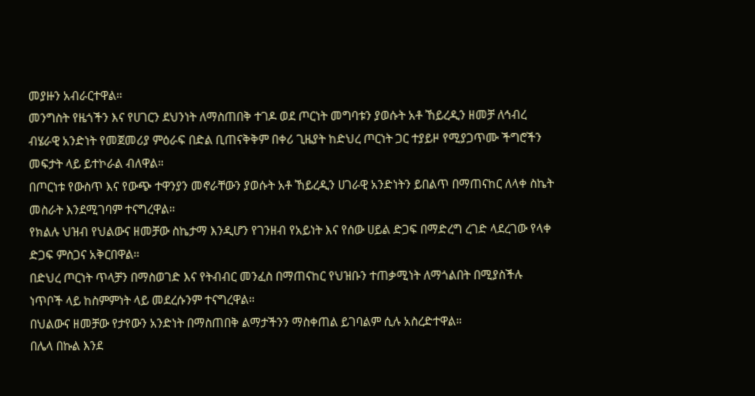መያዙን አብራርተዋል።
መንግስት የዜጎችን እና የሀገርን ደህንነት ለማስጠበቅ ተገዶ ወደ ጦርነት መግባቱን ያወሱት አቶ ኸይረዲን ዘመቻ ለኅብረ ብሄራዊ አንድነት የመጀመሪያ ምዕራፍ በድል ቢጠናቅቅም በቀሪ ጊዜያት ከድህረ ጦርነት ጋር ተያይዞ የሚያጋጥሙ ችግሮችን መፍታት ላይ ይተኮራል ብለዋል።
በጦርነቱ የውስጥ እና የውጭ ተዋንያን መኖራቸውን ያወሱት አቶ ኸይረዲን ሀገራዊ አንድነትን ይበልጥ በማጠናከር ለላቀ ስኬት መስራት እንደሚገባም ተናግረዋል።
የክልሉ ህዝብ የህልውና ዘመቻው ስኬታማ እንዲሆን የገንዘብ የአይነት እና የሰው ሀይል ድጋፍ በማድረግ ረገድ ላደረገው የላቀ ድጋፍ ምስጋና አቅርበዋል።
በድህረ ጦርነት ጥላቻን በማስወገድ እና የትብብር መንፈስ በማጠናከር የህዝቡን ተጠቃሚነት ለማጎልበት በሚያስችሉ ነጥቦች ላይ ከስምምነት ላይ መደረሱንም ተናግረዋል።
በህልውና ዘመቻው የታየውን አንድነት በማስጠበቅ ልማታችንን ማስቀጠል ይገባልም ሲሉ አስረድተዋል።
በሌላ በኩል እንደ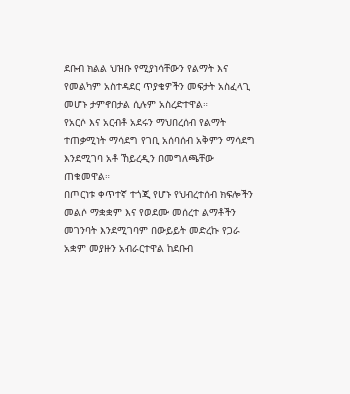ደቡብ ክልል ህዝቡ የሚያነሳቸውን የልማት እና የመልካም አስተዳደር ጥያቄዎችን መፍታት አስፈላጊ መሆኑ ታምኖበታል ሲሉም አስረድተዋል።
የአርሶ እና አርብቶ አደሩን ማህበረሰብ የልማት ተጠቃሚነት ማሳደግ የገቢ አሰባሰብ አቅምን ማሳደግ እንደሚገባ አቶ ኸይረዲን በመግለጫቸው ጠቁመዋል።
በጦርነቱ ቀጥተኛ ተጎጂ የሆኑ የህብረተሰብ ክፍሎችን መልሶ ማቋቋም እና የወደሙ መሰረተ ልማቶችን መገንባት እንደሚገባም በውይይት መድረኩ የጋራ አቋም መያዙን አብራርተዋል ከደቡብ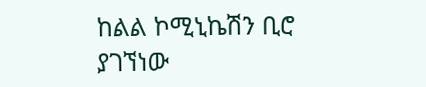ከልል ኮሚኒኬሽን ቢሮ ያገኘነው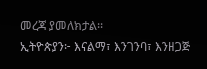መረጃ ያመለክታል፡፡
ኢትዮጵያን፦ እናልማ፣ እንገንባ፣ እንዘጋጅ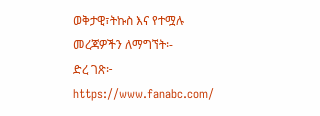ወቅታዊ፣ትኩስ እና የተሟሉ መረጃዎችን ለማግኘት፡-
ድረ ገጽ፦ https://www.fanabc.com/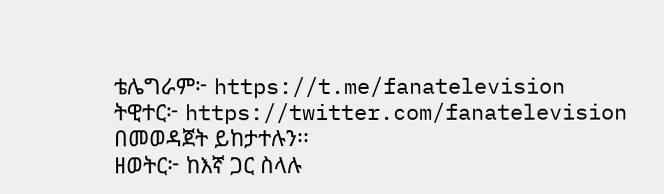ቴሌግራም፦ https://t.me/fanatelevision
ትዊተር፦ https://twitter.com/fanatelevision በመወዳጀት ይከታተሉን፡፡
ዘወትር፦ ከእኛ ጋር ስላሉ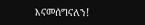እናመሰግናለን!